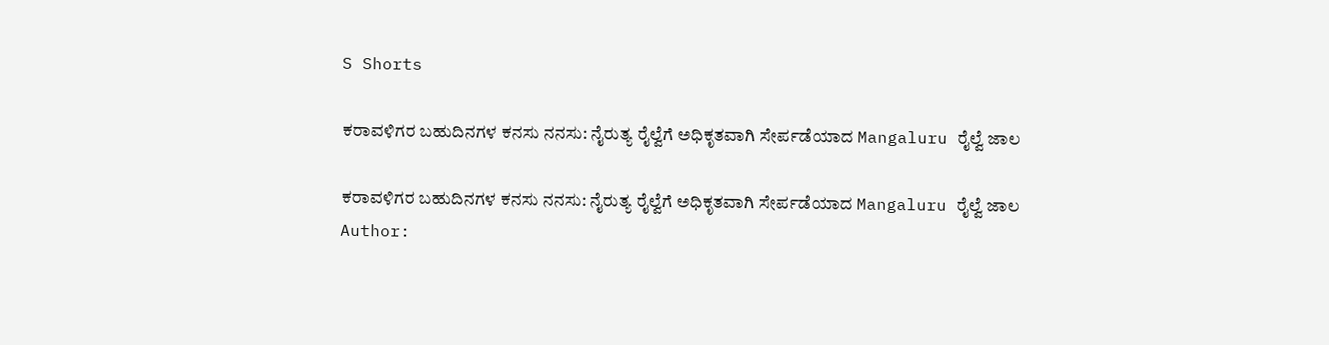S Shorts

ಕರಾವಳಿಗರ ಬಹುದಿನಗಳ ಕನಸು ನನಸು: ನೈರುತ್ಯ ರೈಲ್ವೆಗೆ ಅಧಿಕೃತವಾಗಿ ಸೇರ್ಪಡೆಯಾದ Mangaluru ರೈಲ್ವೆ ಜಾಲ

ಕರಾವಳಿಗರ ಬಹುದಿನಗಳ ಕನಸು ನನಸು: ನೈರುತ್ಯ ರೈಲ್ವೆಗೆ ಅಧಿಕೃತವಾಗಿ ಸೇರ್ಪಡೆಯಾದ Mangaluru ರೈಲ್ವೆ ಜಾಲ
Author: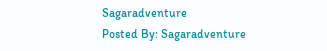Sagaradventure
Posted By: Sagaradventure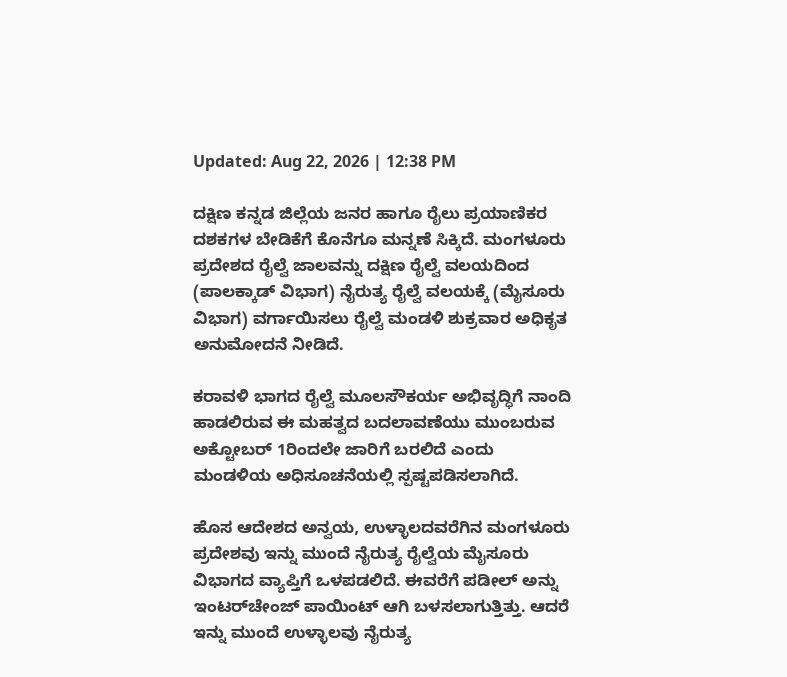Updated: Aug 22, 2026 | 12:38 PM

ದಕ್ಷಿಣ ಕನ್ನಡ ಜಿಲ್ಲೆಯ ಜನರ ಹಾಗೂ ರೈಲು ಪ್ರಯಾಣಿಕರ ದಶಕಗಳ ಬೇಡಿಕೆಗೆ ಕೊನೆಗೂ ಮನ್ನಣೆ ಸಿಕ್ಕಿದೆ. ಮಂಗಳೂರು ಪ್ರದೇಶದ ರೈಲ್ವೆ ಜಾಲವನ್ನು ದಕ್ಷಿಣ ರೈಲ್ವೆ ವಲಯದಿಂದ (ಪಾಲಕ್ಕಾಡ್ ವಿಭಾಗ) ನೈರುತ್ಯ ರೈಲ್ವೆ ವಲಯಕ್ಕೆ (ಮೈಸೂರು ವಿಭಾಗ) ವರ್ಗಾಯಿಸಲು ರೈಲ್ವೆ ಮಂಡಳಿ ಶುಕ್ರವಾರ ಅಧಿಕೃತ ಅನುಮೋದನೆ ನೀಡಿದೆ.

ಕರಾವಳಿ ಭಾಗದ ರೈಲ್ವೆ ಮೂಲಸೌಕರ್ಯ ಅಭಿವೃದ್ಧಿಗೆ ನಾಂದಿ ಹಾಡಲಿರುವ ಈ ಮಹತ್ವದ ಬದಲಾವಣೆಯು ಮುಂಬರುವ ಅಕ್ಟೋಬರ್ 1ರಿಂದಲೇ ಜಾರಿಗೆ ಬರಲಿದೆ ಎಂದು ಮಂಡಳಿಯ ಅಧಿಸೂಚನೆಯಲ್ಲಿ ಸ್ಪಷ್ಟಪಡಿಸಲಾಗಿದೆ.

ಹೊಸ ಆದೇಶದ ಅನ್ವಯ, ಉಳ್ಳಾಲದವರೆಗಿನ ಮಂಗಳೂರು ಪ್ರದೇಶವು ಇನ್ನು ಮುಂದೆ ನೈರುತ್ಯ ರೈಲ್ವೆಯ ಮೈಸೂರು ವಿಭಾಗದ ವ್ಯಾಪ್ತಿಗೆ ಒಳಪಡಲಿದೆ. ಈವರೆಗೆ ಪಡೀಲ್ ಅನ್ನು ಇಂಟರ್‌ಚೇಂಜ್ ಪಾಯಿಂಟ್ ಆಗಿ ಬಳಸಲಾಗುತ್ತಿತ್ತು. ಆದರೆ ಇನ್ನು ಮುಂದೆ ಉಳ್ಳಾಲವು ನೈರುತ್ಯ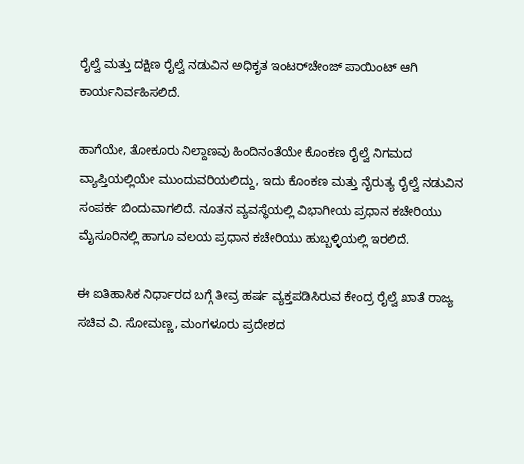ರೈಲ್ವೆ ಮತ್ತು ದಕ್ಷಿಣ ರೈಲ್ವೆ ನಡುವಿನ ಅಧಿಕೃತ ಇಂಟರ್‌ಚೇಂಜ್ ಪಾಯಿಂಟ್ ಆಗಿ ಕಾರ್ಯನಿರ್ವಹಿಸಲಿದೆ.

ಹಾಗೆಯೇ, ತೋಕೂರು ನಿಲ್ದಾಣವು ಹಿಂದಿನಂತೆಯೇ ಕೊಂಕಣ ರೈಲ್ವೆ ನಿಗಮದ ವ್ಯಾಪ್ತಿಯಲ್ಲಿಯೇ ಮುಂದುವರಿಯಲಿದ್ದು, ಇದು ಕೊಂಕಣ ಮತ್ತು ನೈರುತ್ಯ ರೈಲ್ವೆ ನಡುವಿನ ಸಂಪರ್ಕ ಬಿಂದುವಾಗಲಿದೆ. ನೂತನ ವ್ಯವಸ್ಥೆಯಲ್ಲಿ ವಿಭಾಗೀಯ ಪ್ರಧಾನ ಕಚೇರಿಯು ಮೈಸೂರಿನಲ್ಲಿ ಹಾಗೂ ವಲಯ ಪ್ರಧಾನ ಕಚೇರಿಯು ಹುಬ್ಬಳ್ಳಿಯಲ್ಲಿ ಇರಲಿದೆ.

ಈ ಐತಿಹಾಸಿಕ ನಿರ್ಧಾರದ ಬಗ್ಗೆ ತೀವ್ರ ಹರ್ಷ ವ್ಯಕ್ತಪಡಿಸಿರುವ ಕೇಂದ್ರ ರೈಲ್ವೆ ಖಾತೆ ರಾಜ್ಯ ಸಚಿವ ವಿ. ಸೋಮಣ್ಣ, ಮಂಗಳೂರು ಪ್ರದೇಶದ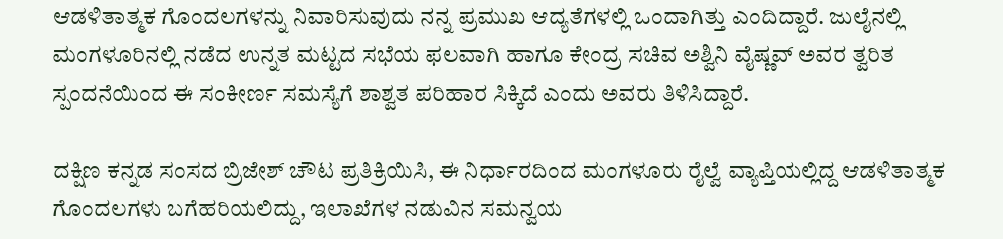ಆಡಳಿತಾತ್ಮಕ ಗೊಂದಲಗಳನ್ನು ನಿವಾರಿಸುವುದು ನನ್ನ ಪ್ರಮುಖ ಆದ್ಯತೆಗಳಲ್ಲಿ ಒಂದಾಗಿತ್ತು ಎಂದಿದ್ದಾರೆ. ಜುಲೈನಲ್ಲಿ ಮಂಗಳೂರಿನಲ್ಲಿ ನಡೆದ ಉನ್ನತ ಮಟ್ಟದ ಸಭೆಯ ಫಲವಾಗಿ ಹಾಗೂ ಕೇಂದ್ರ ಸಚಿವ ಅಶ್ವಿನಿ ವೈಷ್ಣವ್ ಅವರ ತ್ವರಿತ ಸ್ಪಂದನೆಯಿಂದ ಈ ಸಂಕೀರ್ಣ ಸಮಸ್ಯೆಗೆ ಶಾಶ್ವತ ಪರಿಹಾರ ಸಿಕ್ಕಿದೆ ಎಂದು ಅವರು ತಿಳಿಸಿದ್ದಾರೆ.

ದಕ್ಷಿಣ ಕನ್ನಡ ಸಂಸದ ಬ್ರಿಜೇಶ್ ಚೌಟ ಪ್ರತಿಕ್ರಿಯಿಸಿ, ಈ ನಿರ್ಧಾರದಿಂದ ಮಂಗಳೂರು ರೈಲ್ವೆ ವ್ಯಾಪ್ತಿಯಲ್ಲಿದ್ದ ಆಡಳಿತಾತ್ಮಕ ಗೊಂದಲಗಳು ಬಗೆಹರಿಯಲಿದ್ದು, ಇಲಾಖೆಗಳ ನಡುವಿನ ಸಮನ್ವಯ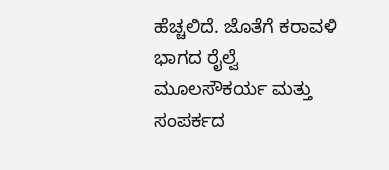ಹೆಚ್ಚಲಿದೆ. ಜೊತೆಗೆ ಕರಾವಳಿ ಭಾಗದ ರೈಲ್ವೆ ಮೂಲಸೌಕರ್ಯ ಮತ್ತು ಸಂಪರ್ಕದ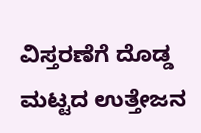ವಿಸ್ತರಣೆಗೆ ದೊಡ್ಡ ಮಟ್ಟದ ಉತ್ತೇಜನ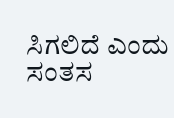ಸಿಗಲಿದೆ ಎಂದು ಸಂತಸ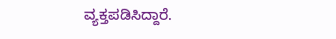ವ್ಯಕ್ತಪಡಿಸಿದ್ದಾರೆ.